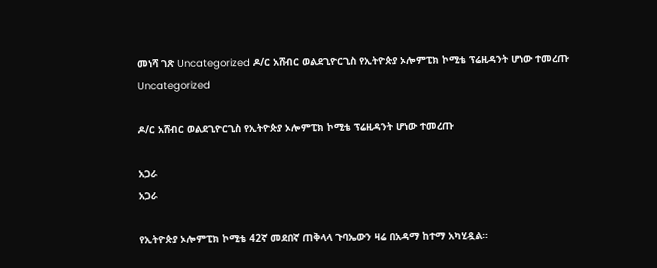መነሻ ገጽ Uncategorized ዶ/ር አሸብር ወልደጊዮርጊስ የኢትዮጵያ ኦሎምፒክ ኮሚቴ ፕሬዚዳንት ሆነው ተመረጡ
Uncategorized

ዶ/ር አሸብር ወልደጊዮርጊስ የኢትዮጵያ ኦሎምፒክ ኮሚቴ ፕሬዚዳንት ሆነው ተመረጡ

አጋራ
አጋራ

የኢትዮጵያ ኦሎምፒክ ኮሚቴ 42ኛ መደበኛ ጠቅላላ ጉባኤውን ዛሬ በአዳማ ከተማ አካሂዷል።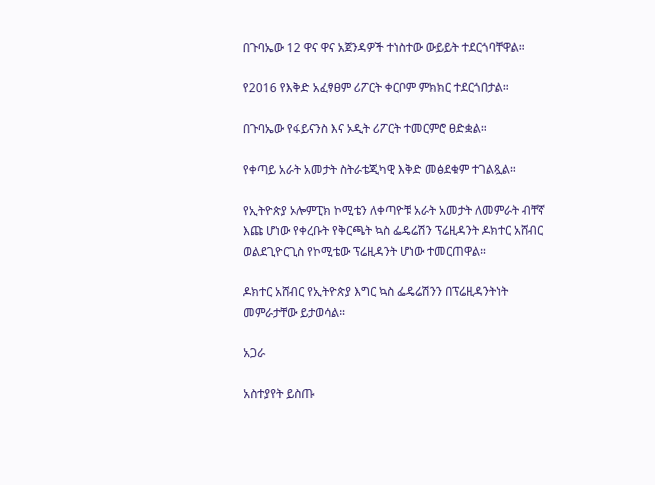በጉባኤው 12 ዋና ዋና አጀንዳዎች ተነስተው ውይይት ተደርጎባቸዋል።

የ2016 የእቅድ አፈፃፀም ሪፖርት ቀርቦም ምክክር ተደርጎበታል።

በጉባኤው የፋይናንስ እና ኦዲት ሪፖርት ተመርምሮ ፀድቋል።

የቀጣይ አራት አመታት ስትራቴጂካዊ እቅድ መፅደቁም ተገልጿል።

የኢትዮጵያ ኦሎምፒክ ኮሚቴን ለቀጣዮቹ አራት አመታት ለመምራት ብቸኛ እጩ ሆነው የቀረቡት የቅርጫት ኳስ ፌዴሬሽን ፕሬዚዳንት ዶክተር አሸብር ወልደጊዮርጊስ የኮሚቴው ፕሬዚዳንት ሆነው ተመርጠዋል።

ዶክተር አሸብር የኢትዮጵያ እግር ኳስ ፌዴሬሽንን በፕሬዚዳንትነት መምራታቸው ይታወሳል።

አጋራ

አስተያየት ይስጡ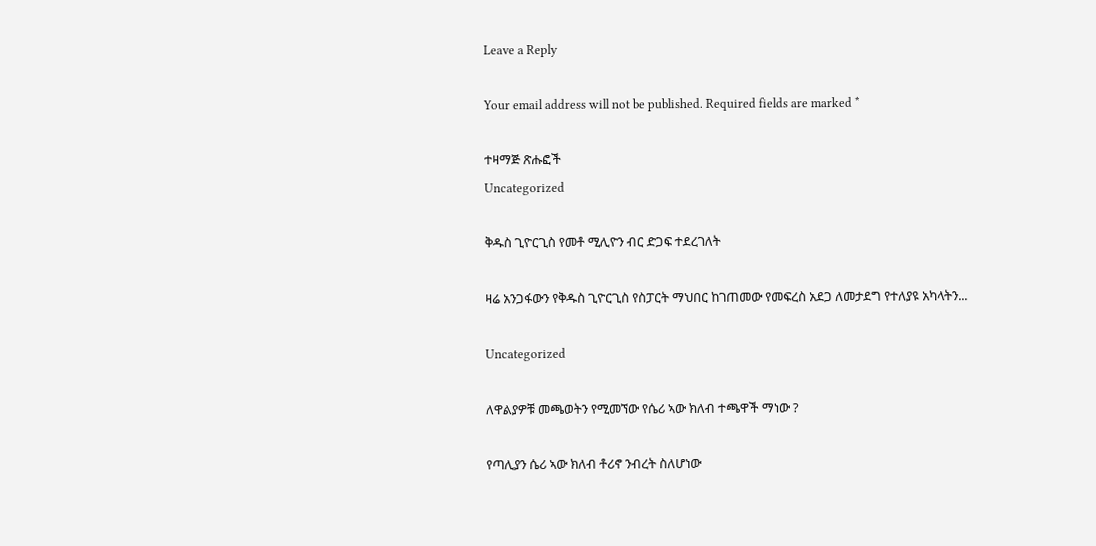Leave a Reply

Your email address will not be published. Required fields are marked *

ተዛማጅ ጽሑፎች
Uncategorized

ቅዱስ ጊዮርጊስ የመቶ ሚሊዮን ብር ድጋፍ ተደረገለት

ዛሬ አንጋፋውን የቅዱስ ጊዮርጊስ የስፓርት ማህበር ከገጠመው የመፍረስ አደጋ ለመታደግ የተለያዩ አካላትን...

Uncategorized

ለዋልያዎቹ መጫወትን የሚመኘው የሴሪ ኣው ክለብ ተጫዋች ማነው ?

የጣሊያን ሴሪ ኣው ክለብ ቶሪኖ ንብረት ስለሆነው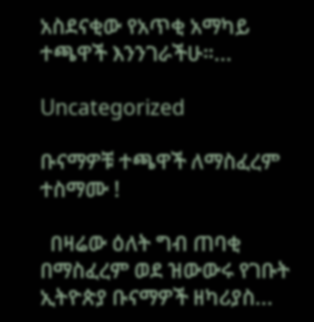አስደናቂው የአጥቂ አማካይ ተጫዋች እንንገራችሁ።...

Uncategorized

ቡናማዎቹ ተጫዋች ለማስፈረም ተስማሙ !

  በዛሬው ዕለት ግብ ጠባቂ በማስፈረም ወደ ዝውውሩ የገቡት ኢትዮጵያ ቡናማዎች ዘካሪያስ...